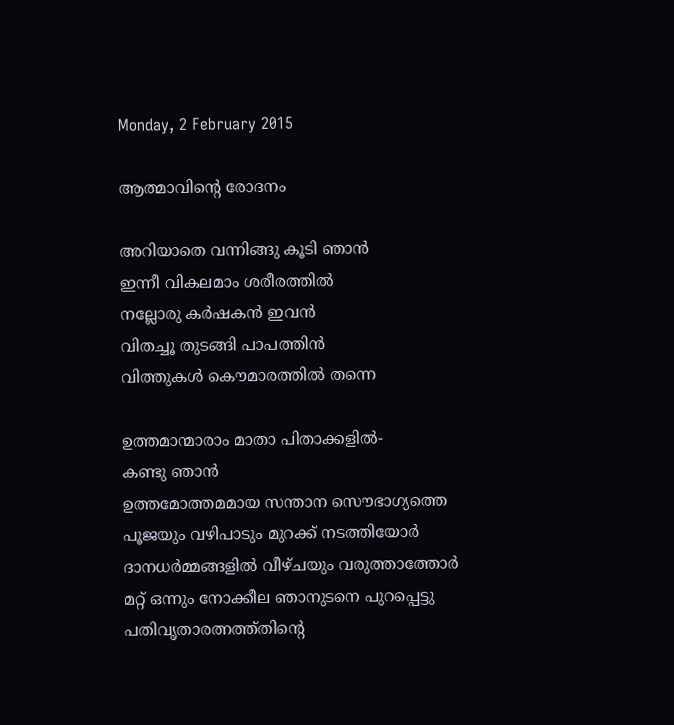Monday, 2 February 2015

ആത്മാവിന്‍റെ രോദനം

അറിയാതെ വന്നിങ്ങു കൂടി ഞാന്‍
ഇന്നീ വികലമാം ശരീരത്തില്‍
നല്ലോരു കര്‍ഷകന്‍ ഇവന്‍
വിതച്ചൂ തുടങ്ങി പാപത്തിന്‍
വിത്തുകള്‍ കൌമാരത്തില്‍ തന്നെ

ഉത്തമാന്മാരാം മാതാ പിതാക്കളില്‍-
കണ്ടു ഞാന്‍
ഉത്തമോത്തമമായ സന്താന സൌഭാഗ്യത്തെ
പൂജയും വഴിപാടും മുറക്ക് നടത്തിയോര്‍
ദാനധര്‍മ്മങ്ങളില്‍ വീഴ്ചയും വരുത്താത്തോര്‍
മറ്റ് ഒന്നും നോക്കീല ഞാനുടനെ പുറപ്പെട്ടു
പതിവൃതാരത്നത്ത്തിന്റെ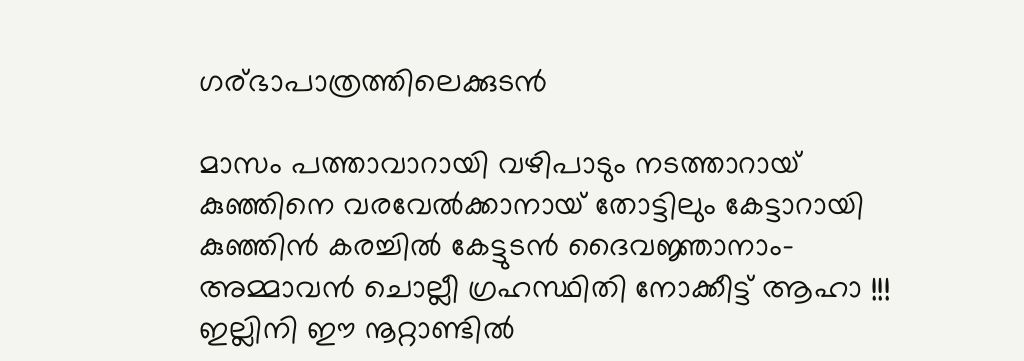ഗര്ഭാപാത്രത്തിലെക്കുടന്‍

മാസം പത്താവാറായി വഴിപാടും നടത്താറായ്
കുഞ്ഞിനെ വരവേല്‍ക്കാനായ്‌ തോട്ടിലും കേട്ടാറായി
കുഞ്ഞിന്‍ കരച്ചില്‍ കേട്ടുടന്‍ ദൈവജ്ഞാനാം-
അമ്മാവന്‍ ചൊല്ലീ ഗ്രഹസ്ഥിതി നോക്കീട്ട്‌ ആഹാ !!!
ഇല്ലിനി ഈ നൂറ്റാണ്ടില്‍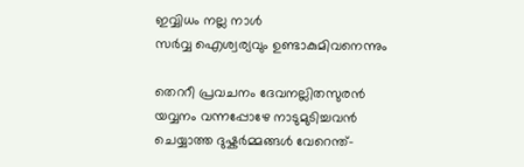ഇവ്വിധം നല്ല നാള്‍
സര്‍വ്വ ഐശ്വര്യവും ഉണ്ടാകുമിവനെന്നും

തെററീ പ്രവചനം ദേവനല്ലിതസുരന്‍
യവ്വനം വന്നപ്പോഴേ നാടുമുടിച്ചവന്‍
ചെയ്യാത്ത ദുഷ്കര്‍മ്മങ്ങള്‍ വേറെന്ത്-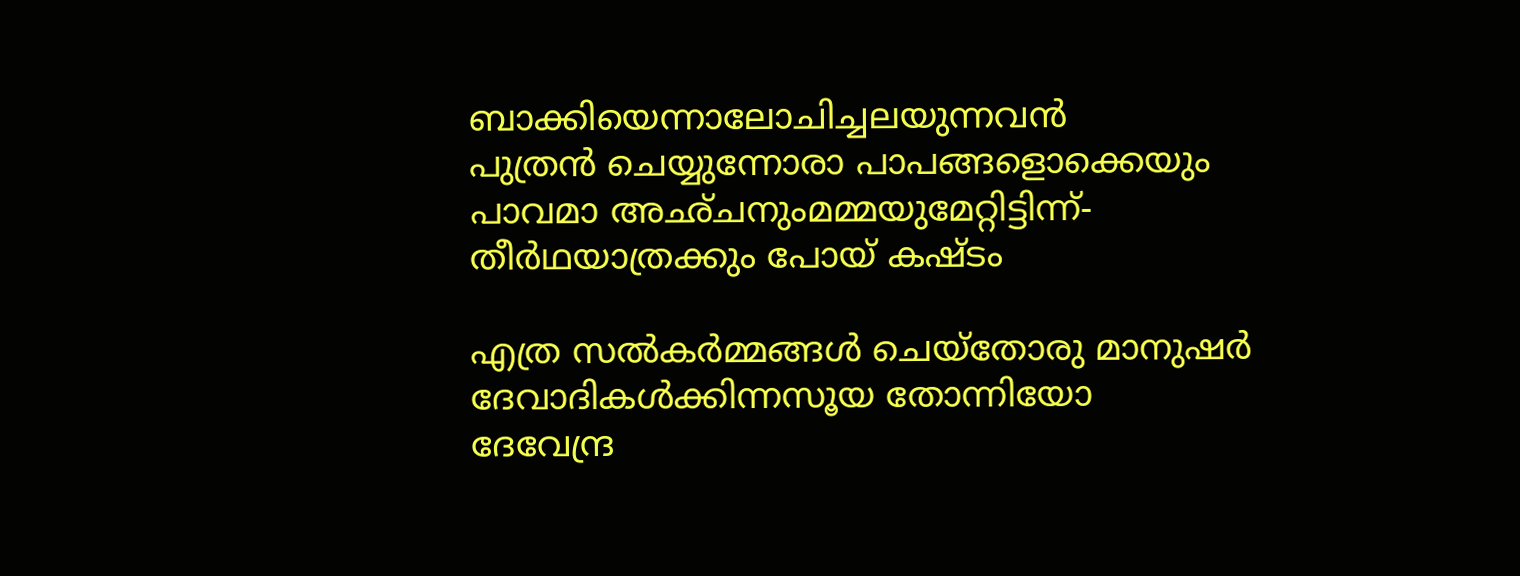ബാക്കിയെന്നാലോചിച്ചലയുന്നവന്‍
പുത്രന്‍ ചെയ്യുന്നോരാ പാപങ്ങളൊക്കെയും
പാവമാ അഛ്ചനുംമമ്മയുമേറ്റിട്ടിന്ന്-
തീര്‍ഥയാത്രക്കും പോയ്‌ കഷ്ടം

എത്ര സല്‍കര്‍മ്മങ്ങള്‍ ചെയ്തോരു മാനുഷര്‍
ദേവാദികള്‍ക്കിന്നസൂയ തോന്നിയോ
ദേവേന്ദ്ര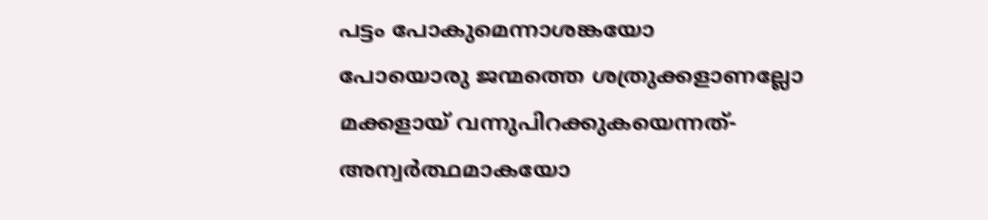പട്ടം പോകുമെന്നാശങ്കയോ
പോയൊരു ജന്മത്തെ ശത്രുക്കളാണല്ലോ
മക്കളായ്‌ വന്നുപിറക്കുകയെന്നത്-
അന്വര്‍ത്ഥമാകയോ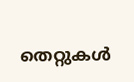തെറ്റുകള്‍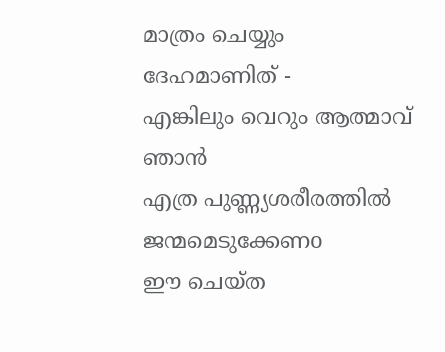മാത്രം ചെയ്യും ദേഹമാണിത് -
എങ്കിലും വെറും ആത്മാവ് ഞാന്‍
എത്ര പുണ്ണ്യശരീരത്തില്‍ ജന്മമെടുക്കേണo
ഈ ചെയ്ത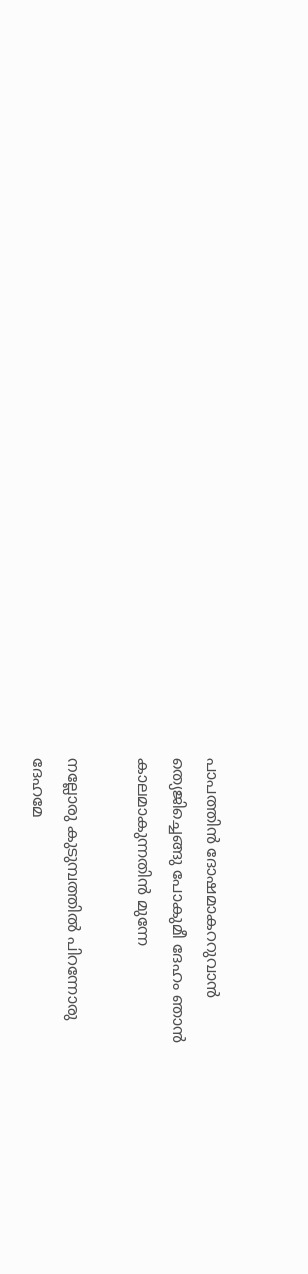പാപത്തിന്‍ ദോഷമാകററുവാന്‍
ത്യെജിച്ചെങ്ങു പോകുമീ ദേഹം ഞാന്‍
കാലമാകുന്നതിന്‍ മുന്നേ

നല്ലോരു കുടുമ്പത്തില്‍ പിറന്നോരു
ദേഹമേ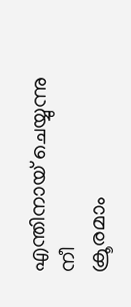എന്തിനായ് ചെയ്യുന്നു നീ
ക്രൂരമാം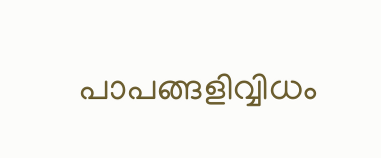പാപങ്ങളിവ്വിധം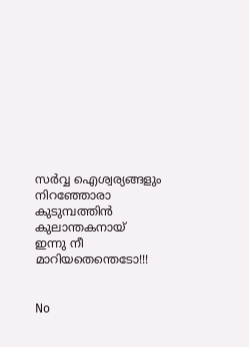സര്‍വ്വ ഐശ്വര്യങ്ങളും നിറഞ്ഞോരാ
കുടുമ്പത്തിന്‍ കുലാന്തകനായ്
ഇന്നു നീ മാറിയതെന്തെടോ!!!


No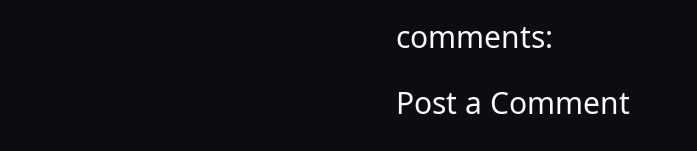comments:

Post a Comment